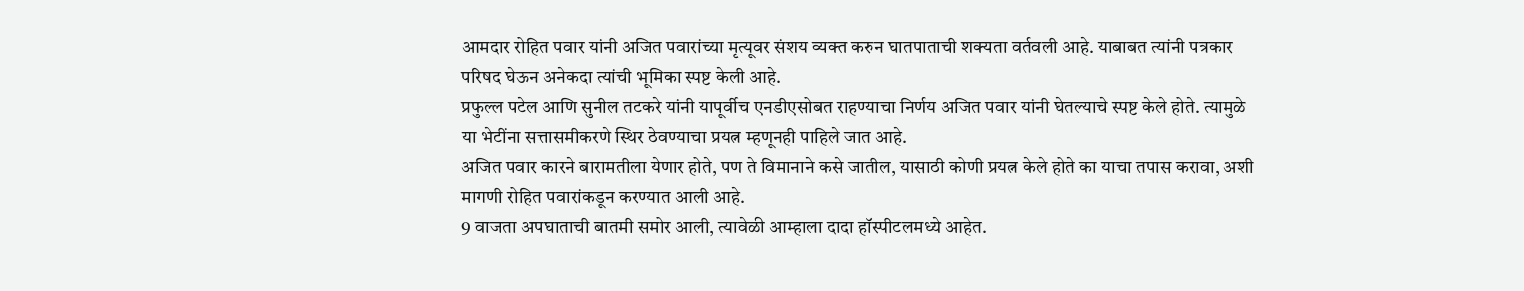आमदार रोहित पवार यांनी अजित पवारांच्या मृत्यूवर संशय व्यक्त करुन घातपाताची शक्यता वर्तवली आहे. याबाबत त्यांनी पत्रकार परिषद घेऊन अनेकदा त्यांची भूमिका स्पष्ट केली आहे.
प्रफुल्ल पटेल आणि सुनील तटकरे यांनी यापूर्वीच एनडीएसोबत राहण्याचा निर्णय अजित पवार यांनी घेतल्याचे स्पष्ट केले होते. त्यामुळे या भेटींना सत्तासमीकरणे स्थिर ठेवण्याचा प्रयत्न म्हणूनही पाहिले जात आहे.
अजित पवार कारने बारामतीला येणार होते, पण ते विमानाने कसे जातील, यासाठी कोणी प्रयत्न केले होते का याचा तपास करावा, अशी मागणी रोहित पवारांकडून करण्यात आली आहे.
9 वाजता अपघाताची बातमी समोर आली, त्यावेळी आम्हाला दादा हॉस्पीटलमध्ये आहेत.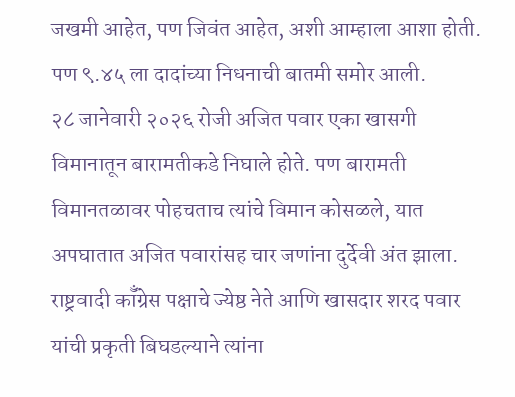जखमी आहेत, पण जिवंत आहेत, अशी आम्हाला आशा होती. पण ९.४५ ला दादांच्या निधनाची बातमी समोर आली.
२८ जानेवारी २०२६ रोजी अजित पवार एका खासगी विमानातून बारामतीकडे निघाले होते. पण बारामती विमानतळावर पोहचताच त्यांचे विमान कोसळले, यात अपघातात अजित पवारांसह चार जणांना दुर्देवी अंत झाला.
राष्ट्रवादी कॉँग्रेस पक्षाचे ज्येष्ठ नेते आणि खासदार शरद पवार यांची प्रकृती बिघडल्याने त्यांना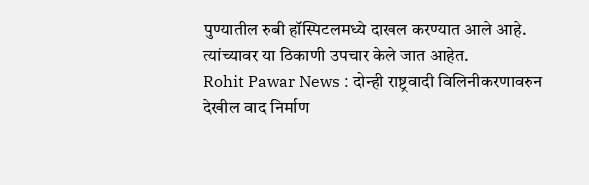पुण्यातील रुबी हॉस्पिटलमध्ये दाखल करण्यात आले आहे. त्यांच्यावर या ठिकाणी उपचार केले जात आहेत.
Rohit Pawar News : दोन्ही राष्ट्रवादी विलिनीकरणावरुन देखील वाद निर्माण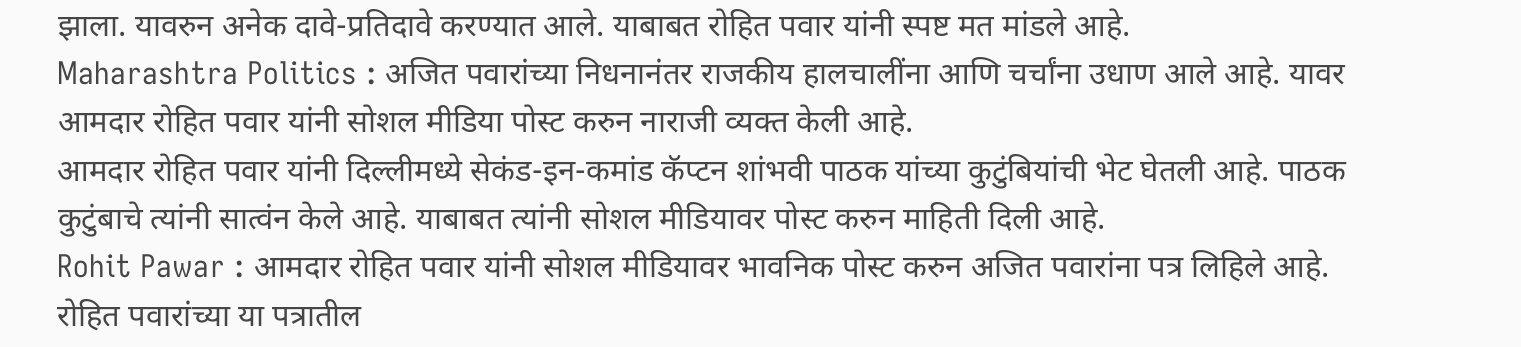झाला. यावरुन अनेक दावे-प्रतिदावे करण्यात आले. याबाबत रोहित पवार यांनी स्पष्ट मत मांडले आहे.
Maharashtra Politics : अजित पवारांच्या निधनानंतर राजकीय हालचालींना आणि चर्चांना उधाण आले आहे. यावर आमदार रोहित पवार यांनी सोशल मीडिया पोस्ट करुन नाराजी व्यक्त केली आहे.
आमदार रोहित पवार यांनी दिल्लीमध्ये सेकंड-इन-कमांड कॅप्टन शांभवी पाठक यांच्या कुटुंबियांची भेट घेतली आहे. पाठक कुटुंबाचे त्यांनी सात्वंन केले आहे. याबाबत त्यांनी सोशल मीडियावर पोस्ट करुन माहिती दिली आहे.
Rohit Pawar : आमदार रोहित पवार यांनी सोशल मीडियावर भावनिक पोस्ट करुन अजित पवारांना पत्र लिहिले आहे. रोहित पवारांच्या या पत्रातील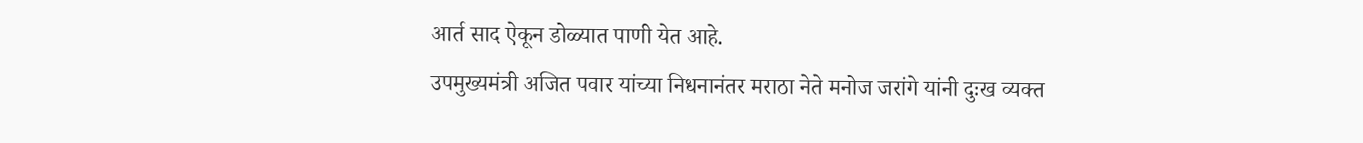आर्त साद ऐकून डोळ्यात पाणी येत आहे.
उपमुख्यमंत्री अजित पवार यांच्या निधनानंतर मराठा नेते मनोज जरांगे यांनी दुःख व्यक्त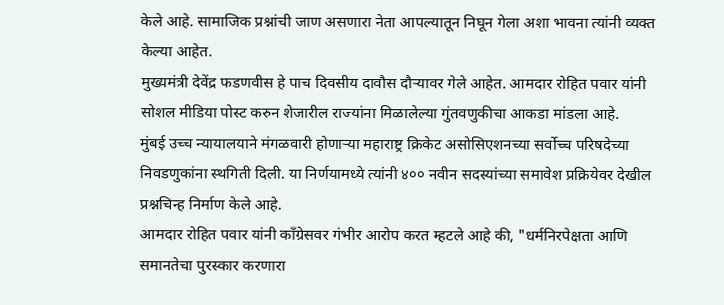केले आहे. सामाजिक प्रश्नांची जाण असणारा नेता आपल्यातून निघून गेला अशा भावना त्यांनी व्यक्त केल्या आहेत.
मुख्यमंत्री देवेंद्र फडणवीस हे पाच दिवसीय दावौस दौऱ्यावर गेले आहेत. आमदार रोहित पवार यांनी सोशल मीडिया पोस्ट करुन शेजारील राज्यांना मिळालेल्या गुंतवणुकीचा आकडा मांडला आहे.
मुंबई उच्च न्यायालयाने मंगळवारी होणाऱ्या महाराष्ट्र क्रिकेट असोसिएशनच्या सर्वोच्च परिषदेच्या निवडणुकांना स्थगिती दिली. या निर्णयामध्ये त्यांनी ४०० नवीन सदस्यांच्या समावेश प्रक्रियेवर देखील प्रश्नचिन्ह निर्माण केले आहे.
आमदार रोहित पवार यांनी काँग्रेसवर गंभीर आरोप करत म्हटले आहे की, "धर्मनिरपेक्षता आणि समानतेचा पुरस्कार करणारा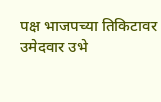पक्ष भाजपच्या तिकिटावर उमेदवार उभे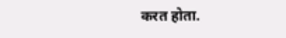करत होता.